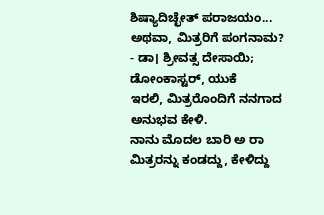ಶಿಷ್ಯಾದಿಚ್ಛೇತ್ ಪರಾಜಯಂ... ಅಥವಾ, ಮಿತ್ರರಿಗೆ ಪಂಗನಾಮ?
- ಡಾ। ಶ್ರೀವತ್ಸ ದೇಸಾಯಿ; ಡೋಂಕಾಸ್ಟರ್, ಯುಕೆ
ಇರಲಿ, ಮಿತ್ರರೊಂದಿಗೆ ನನಗಾದ ಅನುಭವ ಕೇಳಿ.
ನಾನು ಮೊದಲ ಬಾರಿ ಅ ರಾ ಮಿತ್ರರನ್ನು ಕಂಡದ್ದು, ಕೇಳಿದ್ದು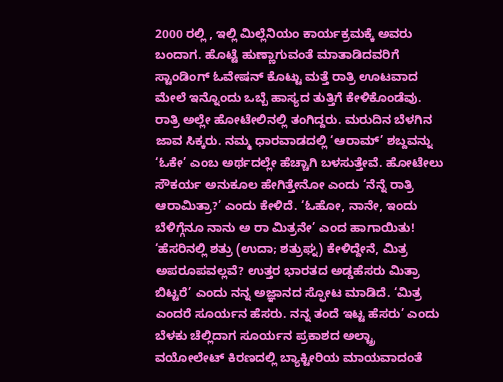2000 ರಲ್ಲಿ , ಇಲ್ಲಿ ಮಿಲ್ಲೆನಿಯಂ ಕಾರ್ಯಕ್ರಮಕ್ಕೆ ಅವರು ಬಂದಾಗ. ಹೊಟ್ಟೆ ಹುಣ್ಣಾಗುವಂತೆ ಮಾತಾಡಿದವರಿಗೆ ಸ್ಟಾಂಡಿಂಗ್ ಓವೇಷನ್ ಕೊಟ್ಟು ಮತ್ತೆ ರಾತ್ರಿ ಊಟವಾದ ಮೇಲೆ ಇನ್ನೊಂದು ಒಬ್ಬೆ ಹಾಸ್ಯದ ತುತ್ತಿಗೆ ಕೇಳಿಕೊಂಡೆವು. ರಾತ್ರಿ ಅಲ್ಲೇ ಹೋಟೇಲಿನಲ್ಲಿ ತಂಗಿದ್ದರು. ಮರುದಿನ ಬೆಳಗಿನ ಜಾವ ಸಿಕ್ಕರು. ನಮ್ಮ ಧಾರವಾಡದಲ್ಲಿ ‘ಆರಾಮ್’ ಶಬ್ದವನ್ನು ‘ಓಕೇ’ ಎಂಬ ಅರ್ಥದಲ್ಲೇ ಹೆಚ್ಚಾಗಿ ಬಳಸುತ್ತೇವೆ. ಹೋಟೇಲು ಸೌಕರ್ಯ ಅನುಕೂಲ ಹೇಗಿತ್ತೇನೋ ಎಂದು ‘ನೆನ್ನೆ ರಾತ್ರಿ ಆರಾಮಿತ್ರಾ?’ ಎಂದು ಕೇಳಿದೆ. ‘ಓಹೋ, ನಾನೇ, ಇಂದು ಬೆಳಿಗ್ಗೆನೂ ನಾನು ಅ ರಾ ಮಿತ್ರನೇ’ ಎಂದ ಹಾಗಾಯಿತು!
‘ಹೆಸರಿನಲ್ಲಿ ಶತ್ರು (ಉದಾ; ಶತ್ರುಘ್ನ) ಕೇಳಿದ್ದೇನೆ, ಮಿತ್ರ ಅಪರೂಪವಲ್ಲವೆ? ಉತ್ತರ ಭಾರತದ ಅಡ್ಡಹೆಸರು ಮಿತ್ರಾ ಬಿಟ್ಟರೆ’ ಎಂದು ನನ್ನ ಅಜ್ಞಾನದ ಸ್ಫೋಟ ಮಾಡಿದೆ. ‘ಮಿತ್ರ ಎಂದರೆ ಸೂರ್ಯನ ಹೆಸರು. ನನ್ನ ತಂದೆ ಇಟ್ಟ ಹೆಸರು’ ಎಂದು ಬೆಳಕು ಚೆಲ್ಲಿದಾಗ ಸೂರ್ಯನ ಪ್ರಕಾಶದ ಅಲ್ಟ್ರಾ ವಯೋಲೇಟ್ ಕಿರಣದಲ್ಲಿ ಬ್ಯಾಕ್ಟೀರಿಯ ಮಾಯವಾದಂತೆ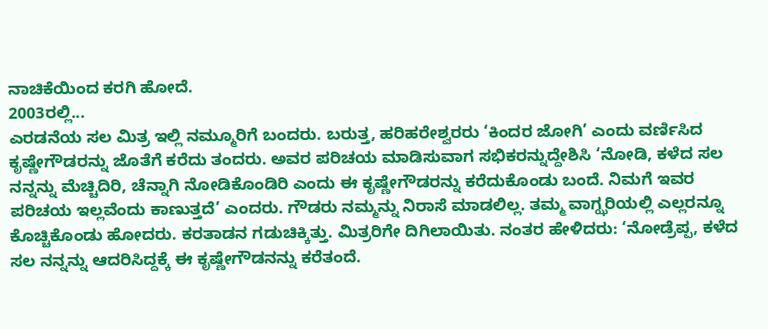ನಾಚಿಕೆಯಿಂದ ಕರಗಿ ಹೋದೆ.
2003ರಲ್ಲಿ...
ಎರಡನೆಯ ಸಲ ಮಿತ್ರ ಇಲ್ಲಿ ನಮ್ಮೂರಿಗೆ ಬಂದರು. ಬರುತ್ತ, ಹರಿಹರೇಶ್ವರರು ‘ಕಿಂದರ ಜೋಗಿ’ ಎಂದು ವರ್ಣಿಸಿದ ಕೃಷ್ಣೇಗೌಡರನ್ನು ಜೊತೆಗೆ ಕರೆದು ತಂದರು. ಅವರ ಪರಿಚಯ ಮಾಡಿಸುವಾಗ ಸಭಿಕರನ್ನುದ್ದೇಶಿಸಿ ‘ನೋಡಿ, ಕಳೆದ ಸಲ ನನ್ನನ್ನು ಮೆಚ್ಚಿದಿರಿ, ಚೆನ್ನಾಗಿ ನೋಡಿಕೊಂಡಿರಿ ಎಂದು ಈ ಕೃಷ್ಣೇಗೌಡರನ್ನು ಕರೆದುಕೊಂಡು ಬಂದೆ. ನಿಮಗೆ ಇವರ ಪರಿಚಯ ಇಲ್ಲವೆಂದು ಕಾಣುತ್ತದೆ’ ಎಂದರು. ಗೌಡರು ನಮ್ಮನ್ನು ನಿರಾಸೆ ಮಾಡಲಿಲ್ಲ. ತಮ್ಮ ವಾಗ್ಝರಿಯಲ್ಲಿ ಎಲ್ಲರನ್ನೂ ಕೊಚ್ಚಿಕೊಂಡು ಹೋದರು. ಕರತಾಡನ ಗಡುಚಿಕ್ಕಿತ್ತು. ಮಿತ್ರರಿಗೇ ದಿಗಿಲಾಯಿತು. ನಂತರ ಹೇಳಿದರು: ‘ನೋಡ್ರೆಪ್ಪ, ಕಳೆದ ಸಲ ನನ್ನನ್ನು ಆದರಿಸಿದ್ದಕ್ಕೆ ಈ ಕೃಷ್ಣೇಗೌಡನನ್ನು ಕರೆತಂದೆ.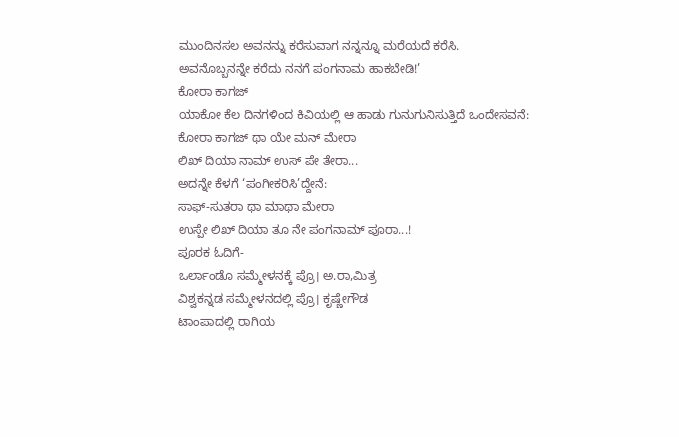ಮುಂದಿನಸಲ ಅವನನ್ನು ಕರೆಸುವಾಗ ನನ್ನನ್ನೂ ಮರೆಯದೆ ಕರೆಸಿ. ಅವನೊಬ್ಬನನ್ನೇ ಕರೆದು ನನಗೆ ಪಂಗನಾಮ ಹಾಕಬೇಡಿ!’
ಕೋರಾ ಕಾಗಜ್
ಯಾಕೋ ಕೆಲ ದಿನಗಳಿಂದ ಕಿವಿಯಲ್ಲಿ ಆ ಹಾಡು ಗುನುಗುನಿಸುತ್ತಿದೆ ಒಂದೇಸವನೆ:
ಕೋರಾ ಕಾಗಜ್ ಥಾ ಯೇ ಮನ್ ಮೇರಾ
ಲಿಖ್ ದಿಯಾ ನಾಮ್ ಉಸ್ ಪೇ ತೇರಾ...
ಅದನ್ನೇ ಕೆಳಗೆ ‘ಪಂಗೀಕರಿಸಿ’ದ್ದೇನೆ:
ಸಾಫ್-ಸುತರಾ ಥಾ ಮಾಥಾ ಮೇರಾ
ಉಸ್ಪೇ ಲಿಖ್ ದಿಯಾ ತೂ ನೇ ಪಂಗನಾಮ್ ಪೂರಾ...!
ಪೂರಕ ಓದಿಗೆ-
ಒರ್ಲಾಂಡೊ ಸಮ್ಮೇಳನಕ್ಕೆ ಪ್ರೊ। ಅ.ರಾ,ಮಿತ್ರ
ವಿಶ್ವಕನ್ನಡ ಸಮ್ಮೇಳನದಲ್ಲಿ ಪ್ರೊ। ಕೃಷ್ಣೇಗೌಡ
ಟಾಂಪಾದಲ್ಲಿ ರಾಗಿಯ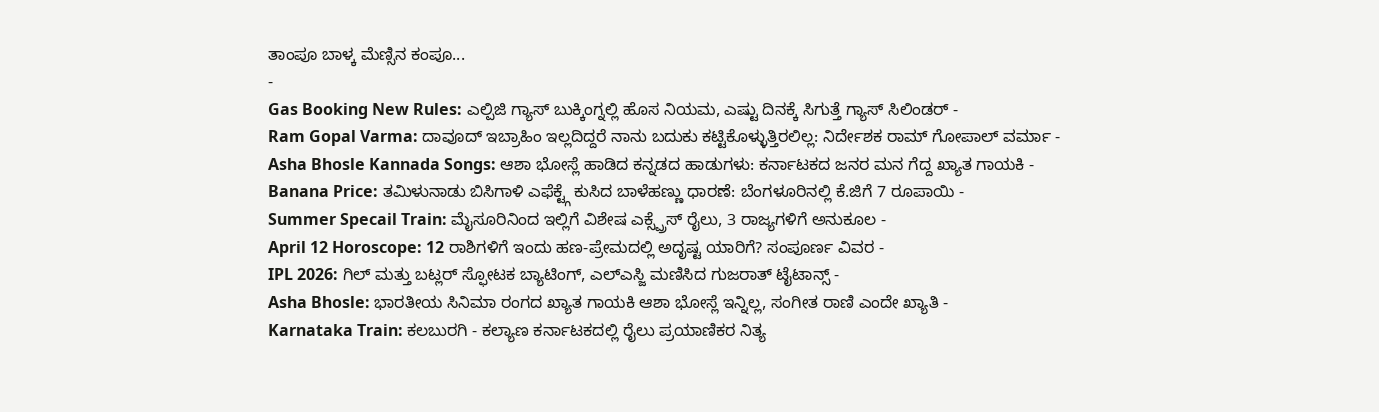ತಾಂಪೂ ಬಾಳ್ಕ ಮೆಣ್ಸಿನ ಕಂಪೂ...
-
Gas Booking New Rules: ಎಲ್ಪಿಜಿ ಗ್ಯಾಸ್ ಬುಕ್ಕಿಂಗ್ನಲ್ಲಿ ಹೊಸ ನಿಯಮ, ಎಷ್ಟು ದಿನಕ್ಕೆ ಸಿಗುತ್ತೆ ಗ್ಯಾಸ್ ಸಿಲಿಂಡರ್ -
Ram Gopal Varma: ದಾವೂದ್ ಇಬ್ರಾಹಿಂ ಇಲ್ಲದಿದ್ದರೆ ನಾನು ಬದುಕು ಕಟ್ಟಿಕೊಳ್ಳುತ್ತಿರಲಿಲ್ಲ: ನಿರ್ದೇಶಕ ರಾಮ್ ಗೋಪಾಲ್ ವರ್ಮಾ -
Asha Bhosle Kannada Songs: ಆಶಾ ಭೋಸ್ಲೆ ಹಾಡಿದ ಕನ್ನಡದ ಹಾಡುಗಳು: ಕರ್ನಾಟಕದ ಜನರ ಮನ ಗೆದ್ದ ಖ್ಯಾತ ಗಾಯಕಿ -
Banana Price: ತಮಿಳುನಾಡು ಬಿಸಿಗಾಳಿ ಎಫೆಕ್ಟ್ಗೆ ಕುಸಿದ ಬಾಳೆಹಣ್ಣು ಧಾರಣೆ: ಬೆಂಗಳೂರಿನಲ್ಲಿ ಕೆ.ಜಿಗೆ 7 ರೂಪಾಯಿ -
Summer Specail Train: ಮೈಸೂರಿನಿಂದ ಇಲ್ಲಿಗೆ ವಿಶೇಷ ಎಕ್ಸ್ಪ್ರೆಸ್ ರೈಲು, 3 ರಾಜ್ಯಗಳಿಗೆ ಅನುಕೂಲ -
April 12 Horoscope: 12 ರಾಶಿಗಳಿಗೆ ಇಂದು ಹಣ-ಪ್ರೇಮದಲ್ಲಿ ಅದೃಷ್ಟ ಯಾರಿಗೆ? ಸಂಪೂರ್ಣ ವಿವರ -
IPL 2026: ಗಿಲ್ ಮತ್ತು ಬಟ್ಲರ್ ಸ್ಫೋಟಕ ಬ್ಯಾಟಿಂಗ್, ಎಲ್ಎಸ್ಜಿ ಮಣಿಸಿದ ಗುಜರಾತ್ ಟೈಟಾನ್ಸ್ -
Asha Bhosle: ಭಾರತೀಯ ಸಿನಿಮಾ ರಂಗದ ಖ್ಯಾತ ಗಾಯಕಿ ಆಶಾ ಭೋಸ್ಲೆ ಇನ್ನಿಲ್ಲ, ಸಂಗೀತ ರಾಣಿ ಎಂದೇ ಖ್ಯಾತಿ -
Karnataka Train: ಕಲಬುರಗಿ - ಕಲ್ಯಾಣ ಕರ್ನಾಟಕದಲ್ಲಿ ರೈಲು ಪ್ರಯಾಣಿಕರ ನಿತ್ಯ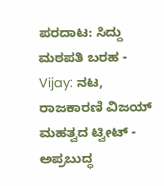ಪರದಾಟ: ಸಿದ್ದು ಮಠಪತಿ ಬರಹ -
Vijay: ನಟ, ರಾಜಕಾರಣಿ ವಿಜಯ್ ಮಹತ್ವದ ಟ್ವೀಟ್ - ಅಪ್ರಬುದ್ಧ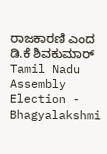ರಾಜಕಾರಣಿ ಎಂದ ಡಿ.ಕೆ ಶಿವಕುಮಾರ್ Tamil Nadu Assembly Election -
Bhagyalakshmi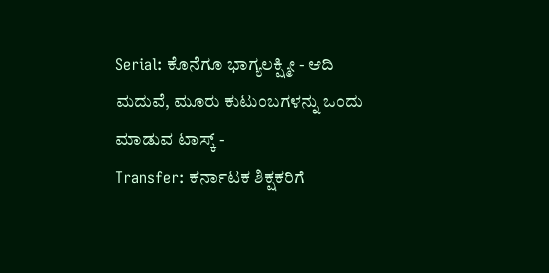Serial: ಕೊನೆಗೂ ಭಾಗ್ಯಲಕ್ಷ್ಮೀ - ಆದಿ ಮದುವೆ, ಮೂರು ಕುಟುಂಬಗಳನ್ನು ಒಂದು ಮಾಡುವ ಟಾಸ್ಕ್ -
Transfer: ಕರ್ನಾಟಕ ಶಿಕ್ಷಕರಿಗೆ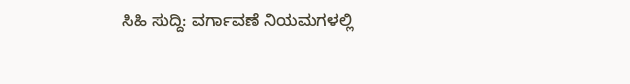ಸಿಹಿ ಸುದ್ದಿ: ವರ್ಗಾವಣೆ ನಿಯಮಗಳಲ್ಲಿ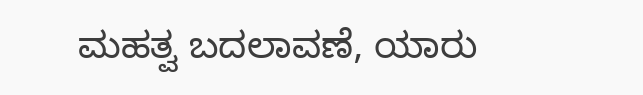ಮಹತ್ವ ಬದಲಾವಣೆ, ಯಾರು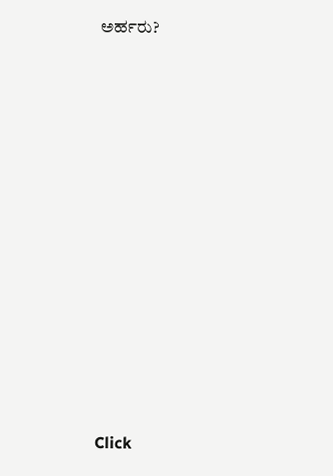ಅರ್ಹರು?












Click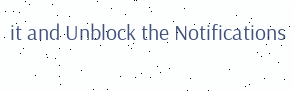it and Unblock the Notifications